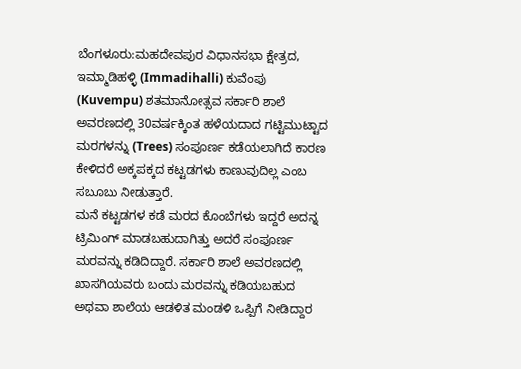ಬೆಂಗಳೂರು:ಮಹದೇವಪುರ ವಿಧಾನಸಭಾ ಕ್ಷೇತ್ರದ, ಇಮ್ಮಾಡಿಹಳ್ಳಿ (Immadihalli) ಕುವೆಂಪು (Kuvempu) ಶತಮಾನೋತ್ಸವ ಸರ್ಕಾರಿ ಶಾಲೆ ಅವರಣದಲ್ಲಿ 30ವರ್ಷಕ್ಕಿಂತ ಹಳೆಯದಾದ ಗಟ್ಟಿಮುಟ್ಟಾದ ಮರಗಳನ್ನು (Trees) ಸಂಪೂರ್ಣ ಕಡೆಯಲಾಗಿದೆ ಕಾರಣ ಕೇಳಿದರೆ ಅಕ್ಕಪಕ್ಕದ ಕಟ್ಟಡಗಳು ಕಾಣುವುದಿಲ್ಲ ಎಂಬ ಸಬೂಬು ನೀಡುತ್ತಾರೆ.
ಮನೆ ಕಟ್ಟಡಗಳ ಕಡೆ ಮರದ ಕೊಂಬೆಗಳು ಇದ್ದರೆ ಅದನ್ನ ಟ್ರಿಮಿಂಗ್ ಮಾಡಬಹುದಾಗಿತ್ತು ಅದರೆ ಸಂಪೂರ್ಣ ಮರವನ್ನು ಕಡಿದಿದ್ದಾರೆ. ಸರ್ಕಾರಿ ಶಾಲೆ ಅವರಣದಲ್ಲಿ ಖಾಸಗಿಯವರು ಬಂದು ಮರವನ್ನು ಕಡಿಯಬಹುದ ಅಥವಾ ಶಾಲೆಯ ಆಡಳಿತ ಮಂಡಳಿ ಒಪ್ಪಿಗೆ ನೀಡಿದ್ದಾರ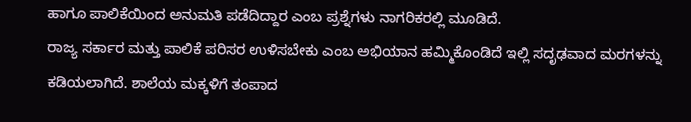ಹಾಗೂ ಪಾಲಿಕೆಯಿಂದ ಅನುಮತಿ ಪಡೆದಿದ್ದಾರ ಎಂಬ ಪ್ರಶ್ನೆಗಳು ನಾಗರಿಕರಲ್ಲಿ ಮೂಡಿದೆ.
ರಾಜ್ಯ ಸರ್ಕಾರ ಮತ್ತು ಪಾಲಿಕೆ ಪರಿಸರ ಉಳಿಸಬೇಕು ಎಂಬ ಅಭಿಯಾನ ಹಮ್ಮಿಕೊಂಡಿದೆ ಇಲ್ಲಿ ಸದೃಢವಾದ ಮರಗಳನ್ನು ಕಡಿಯಲಾಗಿದೆ. ಶಾಲೆಯ ಮಕ್ಕಳಿಗೆ ತಂಪಾದ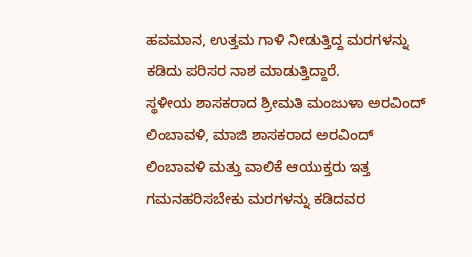ಹವಮಾನ, ಉತ್ತಮ ಗಾಳಿ ನೀಡುತ್ತಿದ್ದ ಮರಗಳನ್ನು ಕಡಿದು ಪರಿಸರ ನಾಶ ಮಾಡುತ್ತಿದ್ದಾರೆ.
ಸ್ಥಳೀಯ ಶಾಸಕರಾದ ಶ್ರೀಮತಿ ಮಂಜುಳಾ ಅರವಿಂದ್ ಲಿಂಬಾವಳಿ, ಮಾಜಿ ಶಾಸಕರಾದ ಅರವಿಂದ್ ಲಿಂಬಾವಳಿ ಮತ್ತು ವಾಲಿಕೆ ಆಯುಕ್ತರು ಇತ್ತ ಗಮನಹರಿಸಬೇಕು ಮರಗಳನ್ನು ಕಡಿದವರ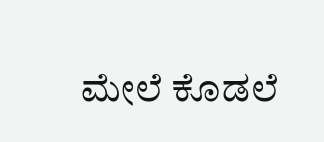ಮೇಲೆ ಕೊಡಲೆ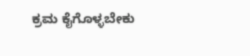ಕ್ರಮ ಕೈಗೊಳ್ಳಬೇಕು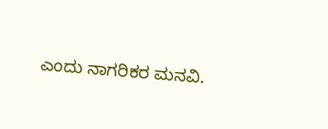ಎಂದು ನಾಗರಿಕರ ಮನವಿ.